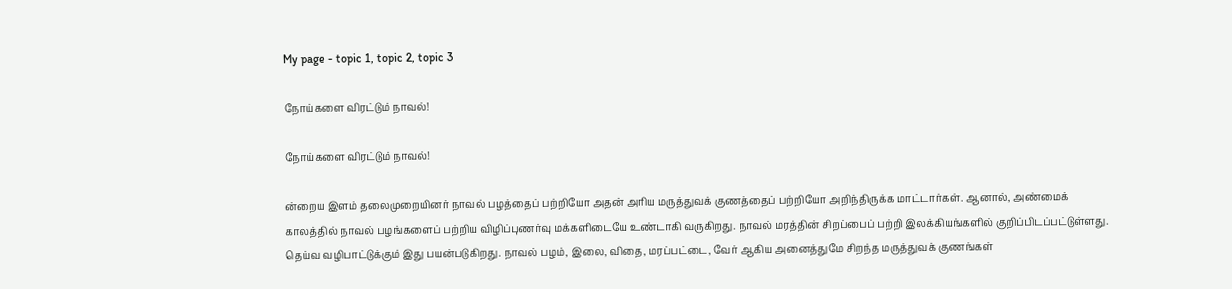My page - topic 1, topic 2, topic 3

நோய்களை விரட்டும் நாவல்!

நோய்களை விரட்டும் நாவல்!

ன்றைய இளம் தலைமுறையினர் நாவல் பழத்தைப் பற்றியோ அதன் அரிய மருத்துவக் குணத்தைப் பற்றியோ அறிந்திருக்க மாட்டார்கள். ஆனால், அண்மைக் காலத்தில் நாவல் பழங்களைப் பற்றிய விழிப்புணர்வு மக்களிடையே உண்டாகி வருகிறது. நாவல் மரத்தின் சிறப்பைப் பற்றி இலக்கியங்களில் குறிப்பிடப்பட்டுள்ளது. தெய்வ வழிபாட்டுக்கும் இது பயன்படுகிறது. நாவல் பழம், இலை, விதை, மரப்பட்டை, வேர் ஆகிய அனைத்துமே சிறந்த மருத்துவக் குணங்கள்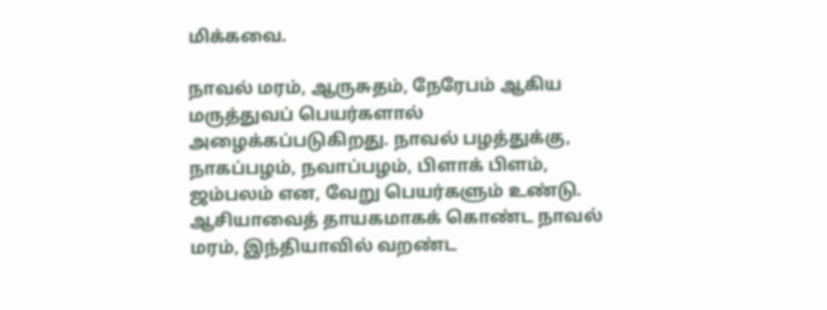மிக்கவை.

நாவல் மரம், ஆருசுதம், நேரேபம் ஆகிய மருத்துவப் பெயர்களால் அழைக்கப்படுகிறது. நாவல் பழத்துக்கு, நாகப்பழம், நவாப்பழம், பிளாக் பிளம், ஜம்பலம் என, வேறு பெயர்களும் உண்டு. ஆசியாவைத் தாயகமாகக் கொண்ட நாவல் மரம், இந்தியாவில் வறண்ட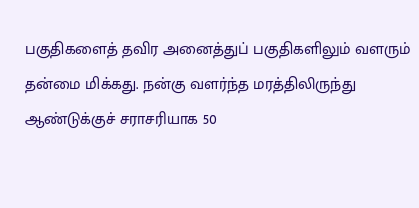பகுதிகளைத் தவிர அனைத்துப் பகுதிகளிலும் வளரும் தன்மை மிக்கது. நன்கு வளர்ந்த மரத்திலிருந்து ஆண்டுக்குச் சராசரியாக 50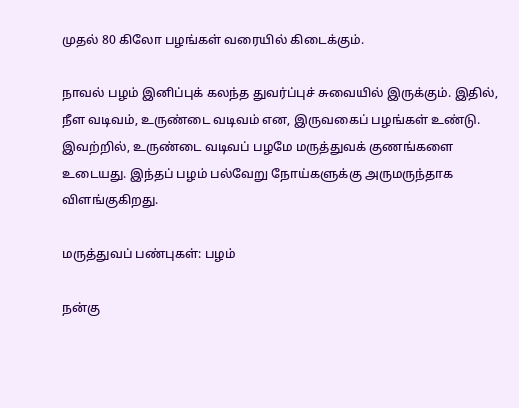முதல் 80 கிலோ பழங்கள் வரையில் கிடைக்கும்.

நாவல் பழம் இனிப்புக் கலந்த துவர்ப்புச் சுவையில் இருக்கும். இதில், நீள வடிவம், உருண்டை வடிவம் என, இருவகைப் பழங்கள் உண்டு. இவற்றில், உருண்டை வடிவப் பழமே மருத்துவக் குணங்களை உடையது. இந்தப் பழம் பல்வேறு நோய்களுக்கு அருமருந்தாக விளங்குகிறது.

மருத்துவப் பண்புகள்: பழம்

நன்கு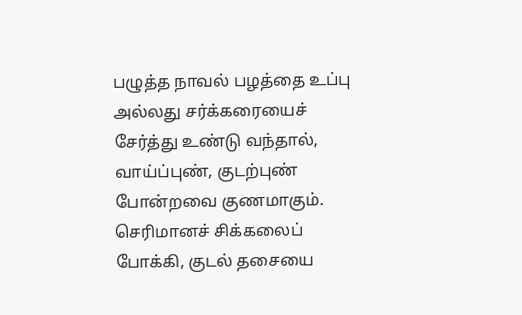பழுத்த நாவல் பழத்தை உப்பு அல்லது சர்க்கரையைச் சேர்த்து உண்டு வந்தால், வாய்ப்புண், குடற்புண் போன்றவை குணமாகும். செரிமானச் சிக்கலைப் போக்கி, குடல் தசையை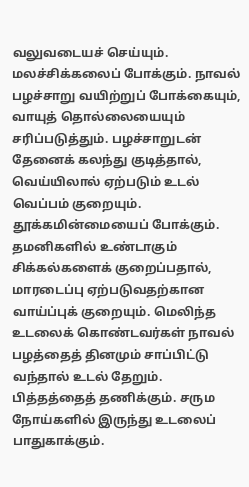வலுவடையச் செய்யும். மலச்சிக்கலைப் போக்கும். நாவல் பழச்சாறு வயிற்றுப் போக்கையும், வாயுத் தொல்லையையும் சரிப்படுத்தும். பழச்சாறுடன் தேனைக் கலந்து குடித்தால், வெய்யிலால் ஏற்படும் உடல் வெப்பம் குறையும். தூக்கமின்மையைப் போக்கும். தமனிகளில் உண்டாகும் சிக்கல்களைக் குறைப்பதால், மாரடைப்பு ஏற்படுவதற்கான வாய்ப்புக் குறையும். மெலிந்த உடலைக் கொண்டவர்கள் நாவல் பழத்தைத் தினமும் சாப்பிட்டு வந்தால் உடல் தேறும். பித்தத்தைத் தணிக்கும். சரும நோய்களில் இருந்து உடலைப் பாதுகாக்கும்.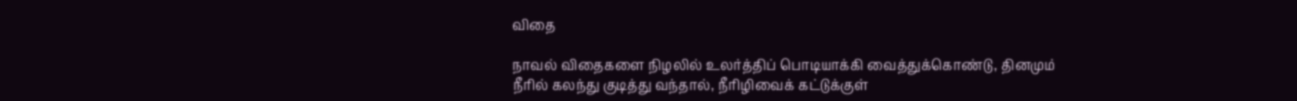விதை

நாவல் விதைகளை நிழலில் உலர்த்திப் பொடியாக்கி வைத்துக்கொண்டு, தினமும் நீரில் கலந்து குடித்து வந்தால், நீரிழிவைக் கட்டுக்குள்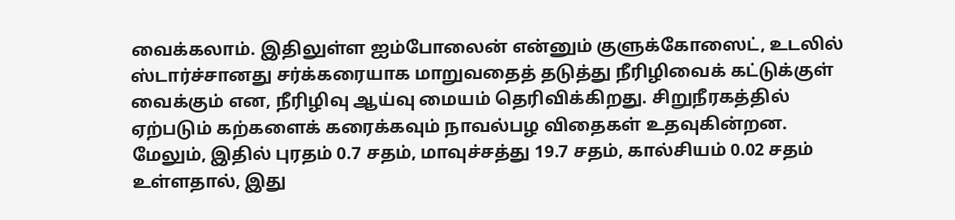வைக்கலாம். இதிலுள்ள ஐம்போலைன் என்னும் குளுக்கோஸைட், உடலில் ஸ்டார்ச்சானது சர்க்கரையாக மாறுவதைத் தடுத்து நீரிழிவைக் கட்டுக்குள் வைக்கும் என, நீரிழிவு ஆய்வு மையம் தெரிவிக்கிறது. சிறுநீரகத்தில் ஏற்படும் கற்களைக் கரைக்கவும் நாவல்பழ விதைகள் உதவுகின்றன. மேலும், இதில் புரதம் 0.7 சதம், மாவுச்சத்து 19.7 சதம், கால்சியம் 0.02 சதம் உள்ளதால், இது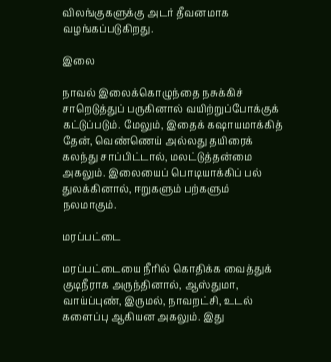விலங்குகளுக்கு அடர் தீவனமாக வழங்கப்படுகிறது.

இலை

நாவல் இலைக்கொழுந்தை நசுக்கிச் சாறெடுத்துப் பருகினால் வயிற்றுப்போக்குக் கட்டுப்படும். மேலும், இதைக் கஷாயமாக்கித் தேன், வெண்ணெய் அல்லது தயிரைக் கலந்து சாப்பிட்டால், மலட்டுத்தன்மை அகலும். இலையைப் பொடியாக்கிப் பல் துலக்கினால், ஈறுகளும் பற்களும் நலமாகும்.

மரப்பட்டை

மரப்பட்டையை நீரில் கொதிக்க வைத்துக் குடிநீராக அருந்தினால், ஆஸ்துமா, வாய்ப்புண், இருமல், நாவறட்சி, உடல் களைப்பு ஆகியன அகலும். இது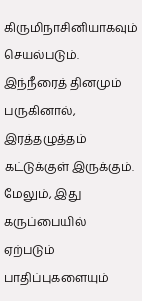கிருமிநாசினியாகவும் செயல்படும். இந்நீரைத் தினமும் பருகினால், இரத்தழுத்தம் கட்டுக்குள் இருக்கும். மேலும், இது கருப்பையில் ஏற்படும் பாதிப்புகளையும்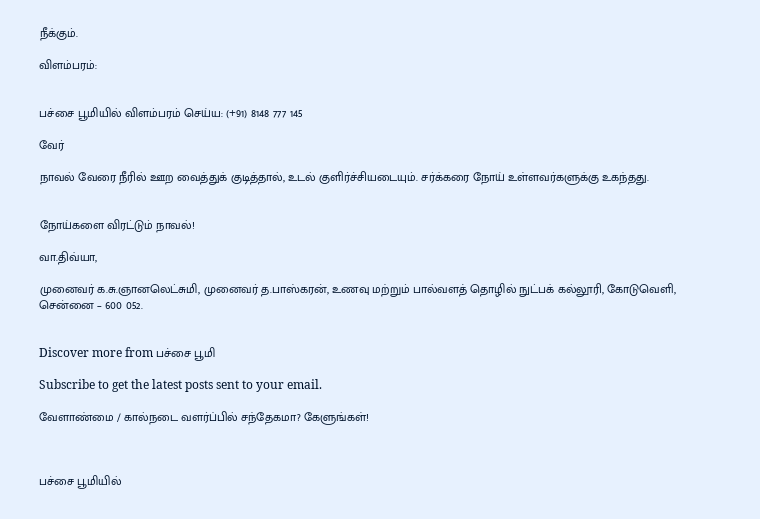நீக்கும்.

விளம்பரம்:


பச்சை பூமியில் விளம்பரம் செய்ய: (+91) 8148 777 145

வேர்

நாவல் வேரை நீரில் ஊற வைத்துக் குடித்தால், உடல் குளிர்ச்சியடையும். சர்க்கரை நோய் உள்ளவர்களுக்கு உகந்தது.


நோய்களை விரட்டும் நாவல்!

வா.திவ்யா,

முனைவர் க.சு.ஞானலெட்சுமி, முனைவர் த.பாஸ்கரன், உணவு மற்றும் பால்வளத் தொழில் நுட்பக் கல்லூரி, கோடுவெளி, சென்னை – 600 052.


Discover more from பச்சை பூமி

Subscribe to get the latest posts sent to your email.

வேளாண்மை / கால்நடை வளர்ப்பில் சந்தேகமா? கேளுங்கள்!



பச்சை பூமியில்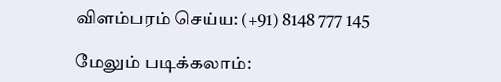விளம்பரம் செய்ய: (+91) 8148 777 145

மேலும் படிக்கலாம்: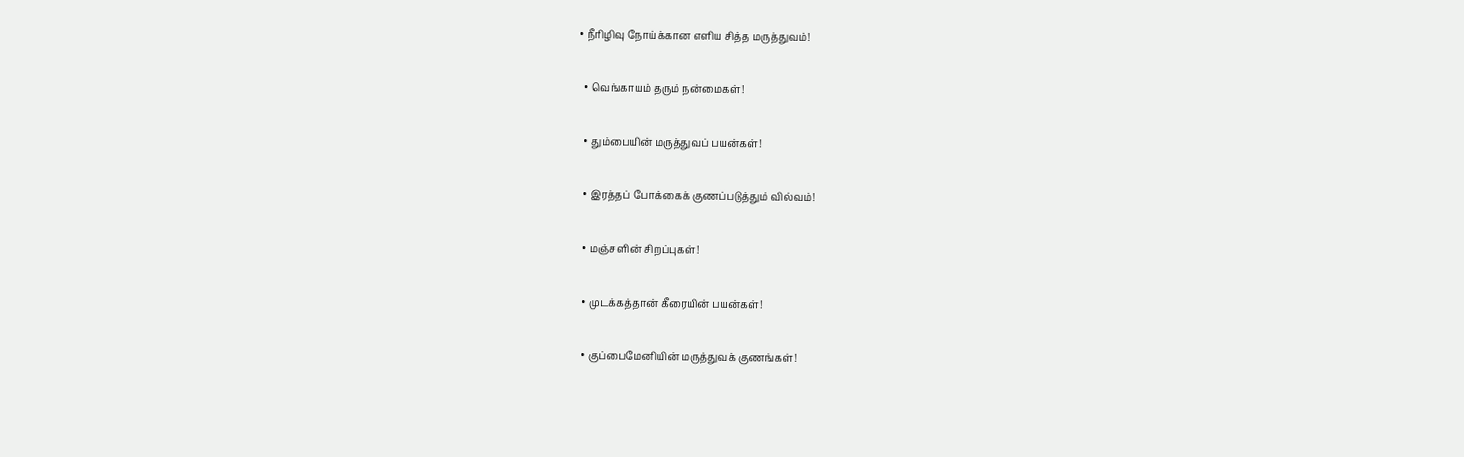• நீரிழிவு நோய்க்கான எளிய சித்த மருத்துவம்!

  • வெங்காயம் தரும் நன்மைகள்!

  • தும்பையின் மருத்துவப் பயன்கள்!

  • இரத்தப் போக்கைக் குணப்படுத்தும் வில்வம்!

  • மஞ்சளின் சிறப்புகள்!

  • முடக்கத்தான் கீரையின் பயன்கள்!

  • குப்பைமேனியின் மருத்துவக் குணங்கள்!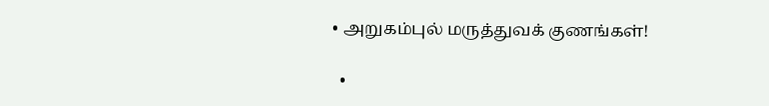• அறுகம்புல் மருத்துவக் குணங்கள்!

  •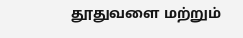தூதுவளை மற்றும்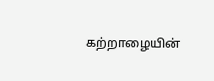கற்றாழையின்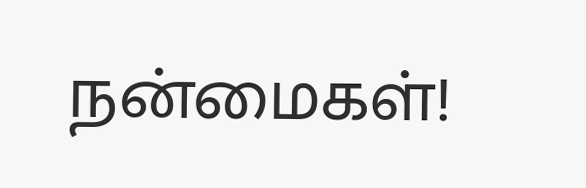நன்மைகள்!